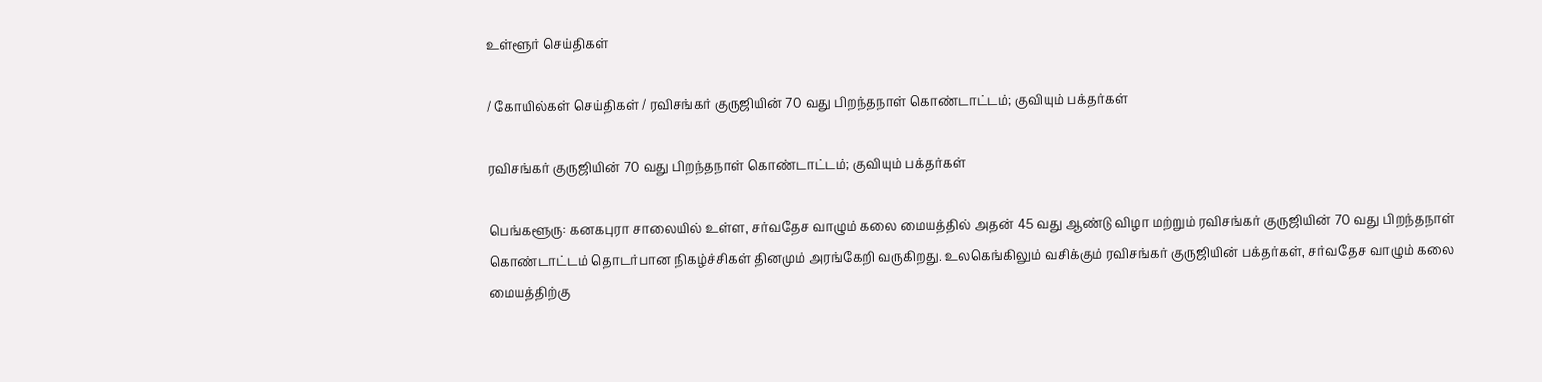உள்ளூர் செய்திகள்

/ கோயில்கள் செய்திகள் / ரவிசங்கர் குருஜியின் 70 வது பிறந்தநாள் கொண்டாட்டம்; குவியும் பக்தர்கள்

ரவிசங்கர் குருஜியின் 70 வது பிறந்தநாள் கொண்டாட்டம்; குவியும் பக்தர்கள்

பெங்களூரு: கனகபுரா சாலையில் உள்ள, சர்வதேச வாழும் கலை மையத்தில் அதன் 45 வது ஆண்டு விழா மற்றும் ரவிசங்கர் குருஜியின் 70 வது பிறந்தநாள் கொண்டாட்டம் தொடர்பான நிகழ்ச்சிகள் தினமும் அரங்கேறி வருகிறது. உலகெங்கிலும் வசிக்கும் ரவிசங்கர் குருஜியின் பக்தர்கள், சர்வதேச வாழும் கலை மையத்திற்கு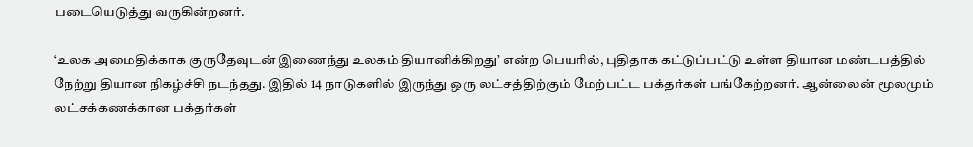படையெடுத்து வருகின்றனர்.

‘உலக அமைதிக்காக குருதேவுடன் இணைந்து உலகம் தியானிக்கிறது’ என்ற பெயரில், புதிதாக கட்டுப்பட்டு உள்ள தியான மண்டபத்தில் நேற்று தியான நிகழ்ச்சி நடந்தது. இதில் 14 நாடுகளில் இருந்து ஒரு லட்சத்திற்கும் மேற்பட்ட பக்தர்கள் பங்கேற்றனர். ஆன்லைன் மூலமும் லட்சக்கணக்கான பக்தர்கள்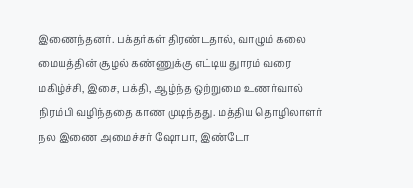இணைந்தனர். பக்தர்கள் திரண்டதால், வாழும் கலை மையத்தின் சூழல் கண்ணுக்கு எட்டிய துாரம் வரை மகிழ்ச்சி, இசை, பக்தி, ஆழ்ந்த ஒற்றுமை உணர்வால் நிரம்பி வழிந்ததை காண முடிந்தது. மத்திய தொழிலாளர் நல இணை அமைச்சர் ஷோபா, இண்டோ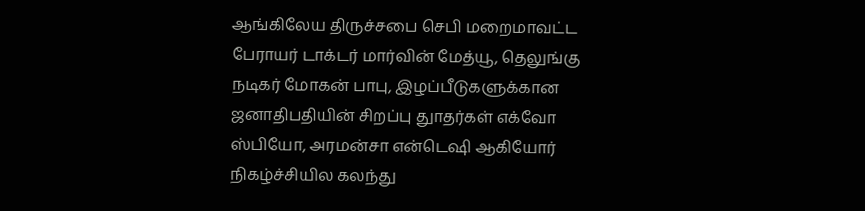ஆங்கிலேய திருச்சபை செபி மறைமாவட்ட பேராயர் டாக்டர் மார்வின் மேத்யூ, தெலுங்கு நடிகர் மோகன் பாபு, இழப்பீடுகளுக்கான ஜனாதிபதியின் சிறப்பு துாதர்கள் எக்வோ ஸ்பியோ, அரமன்சா என்டெஷி ஆகியோர் நிகழ்ச்சியில கலந்து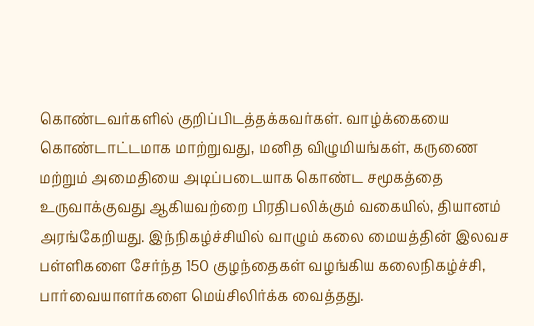கொண்டவர்களில் குறிப்பிடத்தக்கவர்கள். வாழ்க்கையை கொண்டாட்டமாக மாற்றுவது, மனித விழுமியங்கள், கருணை மற்றும் அமைதியை அடிப்படையாக கொண்ட சமூகத்தை உருவாக்குவது ஆகியவற்றை பிரதிபலிக்கும் வகையில், தியானம் அரங்கேறியது. இந்நிகழ்ச்சியில் வாழும் கலை மையத்தின் இலவச பள்ளிகளை சேர்ந்த 150 குழந்தைகள் வழங்கிய கலைநிகழ்ச்சி, பார்வையாளர்களை மெய்சிலிர்க்க வைத்தது.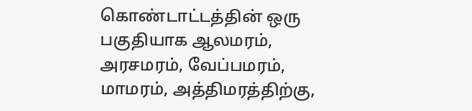கொண்டாட்டத்தின் ஒரு பகுதியாக ஆலமரம், அரசமரம், வேப்பமரம், மாமரம், அத்திமரத்திற்கு,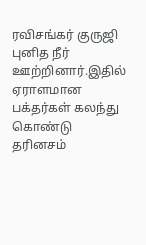ரவிசங்கர் குருஜி புனித நீர் ஊற்றினார்.இதில் ஏராளமான பக்தர்கள் கலந்து கொண்டு தரினசம்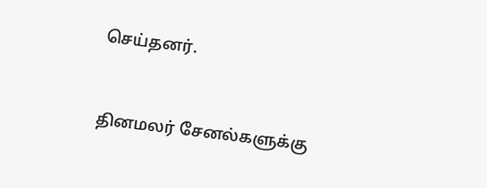செய்தனர்.


தினமலர் சேனல்களுக்கு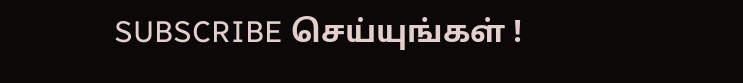SUBSCRIBE செய்யுங்கள் !